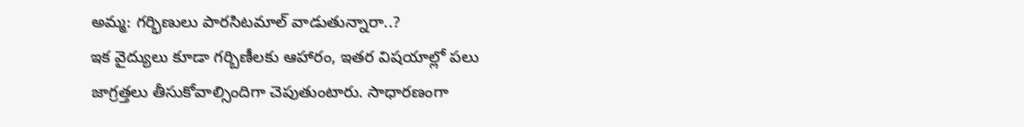అమ్మ: గర్భిణులు పారసిటమాల్ వాడుతున్నారా..?
ఇక వైద్యులు కూడా గర్బిణీలకు ఆహారం, ఇతర విషయాల్లో పలు జాగ్రత్తలు తీసుకోవాల్సిందిగా చెపుతుంటారు. సాధారణంగా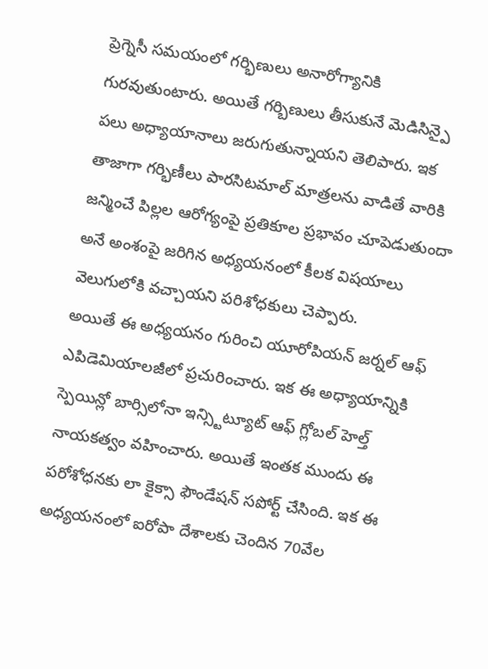ప్రెగ్నెసీ సమయంలో గర్భిణులు అనారోగ్యానికి గురవుతుంటారు. అయితే గర్బిణులు తీసుకునే మెడిసిన్పై పలు అధ్యాయానాలు జరుగుతున్నాయని తెలిపారు. ఇక తాజాగా గర్భిణీలు పారసిటమాల్ మాత్రలను వాడితే వారికి జన్మించే పిల్లల ఆరోగ్యంపై ప్రతికూల ప్రభావం చూపెడుతుందా అనే అంశంపై జరిగిన అధ్యయనంలో కీలక విషయాలు వెలుగులోకి వచ్చాయని పరిశోధకులు చెప్పారు.
అయితే ఈ అధ్యయనం గురించి యూరోపియన్ జర్నల్ ఆఫ్ ఎపిడెమియాలజీలో ప్రచురించారు. ఇక ఈ అధ్యాయాన్నికి స్పెయిన్లో బార్సిలోనా ఇన్స్టిట్యూట్ ఆఫ్ గ్లోబల్ హెల్త్ నాయకత్వం వహించారు. అయితే ఇంతక ముందు ఈ పరోశోధనకు లా కైక్సా ఫౌండేషన్ సపోర్ట్ చేసింది. ఇక ఈ అధ్యయనంలో ఐరోపా దేశాలకు చెందిన 70వేల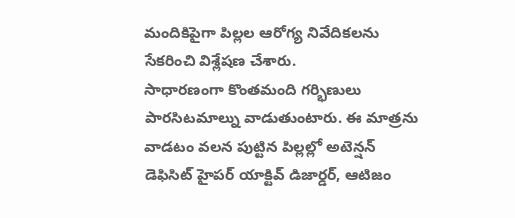మందికిపైగా పిల్లల ఆరోగ్య నివేదికలను సేకరించి విశ్లేషణ చేశారు.
సాధారణంగా కొంతమంది గర్భిణులు పారసిటమాల్ను వాడుతుంటారు. ఈ మాత్రను వాడటం వలన పుట్టిన పిల్లల్లో అటెన్షన్ డెఫిసిట్ హైపర్ యాక్టివ్ డిజార్డర్, ఆటిజం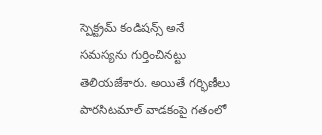స్పెక్ట్రమ్ కండిషన్స్ అనే సమస్యను గుర్తించినట్టు తెలియజేశారు. అయితే గర్భిణీలు పారసిటమాల్ వాడకంపై గతంలో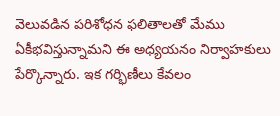వెలువడిన పరిశోధన ఫలితాలతో మేము ఏకీభవిస్తున్నామని ఈ అధ్యయనం నిర్వాహకులు పేర్కొన్నారు. ఇక గర్భిణీలు కేవలం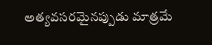అత్యవసరమైనప్పుడు మాత్రమే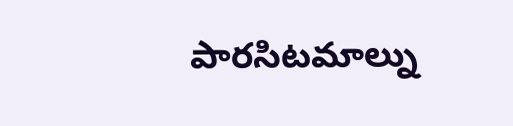పారసిటమాల్ను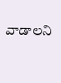వాడాలని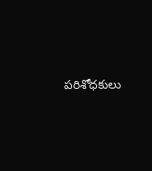పరిశోధకులు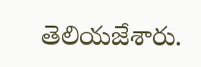తెలియజేశారు.